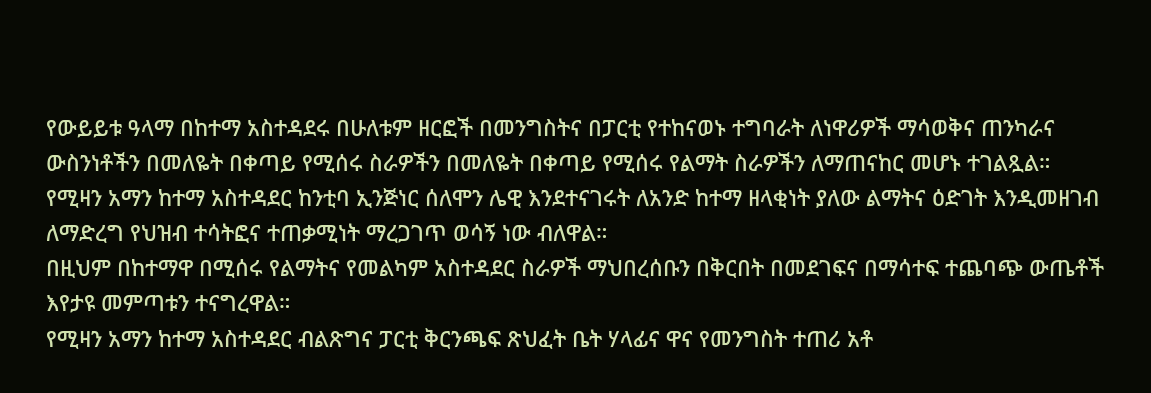የውይይቱ ዓላማ በከተማ አስተዳደሩ በሁለቱም ዘርፎች በመንግስትና በፓርቲ የተከናወኑ ተግባራት ለነዋሪዎች ማሳወቅና ጠንካራና ውስንነቶችን በመለዬት በቀጣይ የሚሰሩ ስራዎችን በመለዬት በቀጣይ የሚሰሩ የልማት ስራዎችን ለማጠናከር መሆኑ ተገልጿል።
የሚዛን አማን ከተማ አስተዳደር ከንቲባ ኢንጅነር ሰለሞን ሌዊ እንደተናገሩት ለአንድ ከተማ ዘላቂነት ያለው ልማትና ዕድገት እንዲመዘገብ ለማድረግ የህዝብ ተሳትፎና ተጠቃሚነት ማረጋገጥ ወሳኝ ነው ብለዋል።
በዚህም በከተማዋ በሚሰሩ የልማትና የመልካም አስተዳደር ስራዎች ማህበረሰቡን በቅርበት በመደገፍና በማሳተፍ ተጨባጭ ውጤቶች እየታዩ መምጣቱን ተናግረዋል።
የሚዛን አማን ከተማ አስተዳደር ብልጽግና ፓርቲ ቅርንጫፍ ጽህፈት ቤት ሃላፊና ዋና የመንግስት ተጠሪ አቶ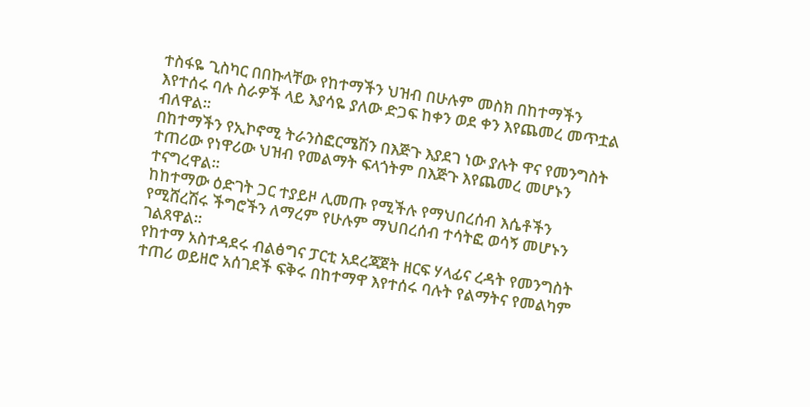ተስፋዬ ጊስካር በበኩላቸው የከተማችን ህዝብ በሁሉም መስክ በከተማችን እየተሰሩ ባሉ ስራዎች ላይ እያሳዬ ያለው ድጋፍ ከቀን ወደ ቀን እየጨመረ መጥቷል ብለዋል።
በከተማችን የኢኮኖሚ ትራንስፎርሜሽን በእጅጉ እያደገ ነው ያሉት ዋና የመንግስት ተጠሪው የነዋሪው ህዝብ የመልማት ፍላጎትም በእጅጉ እየጨመረ መሆኑን ተናግረዋል።
ከከተማው ዕድገት ጋር ተያይዞ ሊመጡ የሚችሉ የማህበረሰብ እሴቶችን የሚሸረሽሩ ችግሮችን ለማረም የሁሉም ማህበረሰብ ተሳትፎ ወሳኝ መሆኑን ገልጸዋል።
የከተማ አስተዳደሩ ብልፅግና ፓርቲ አደረጃጀት ዘርፍ ሃላፊና ረዳት የመንግስት ተጠሪ ወይዘሮ አሰገደች ፍቅሩ በከተማዋ እየተሰሩ ባሉት የልማትና የመልካም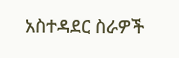አስተዳደር ስራዎች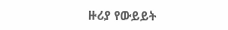ዙሪያ የውይይት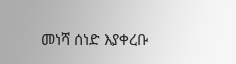መነሻ ሰነድ እያቀረቡ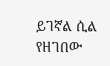ይገኛል ሲል የዘገበው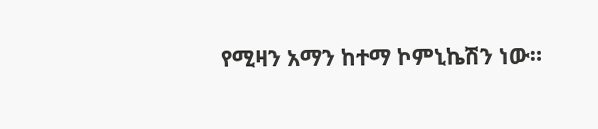የሚዛን አማን ከተማ ኮምኒኬሽን ነው።